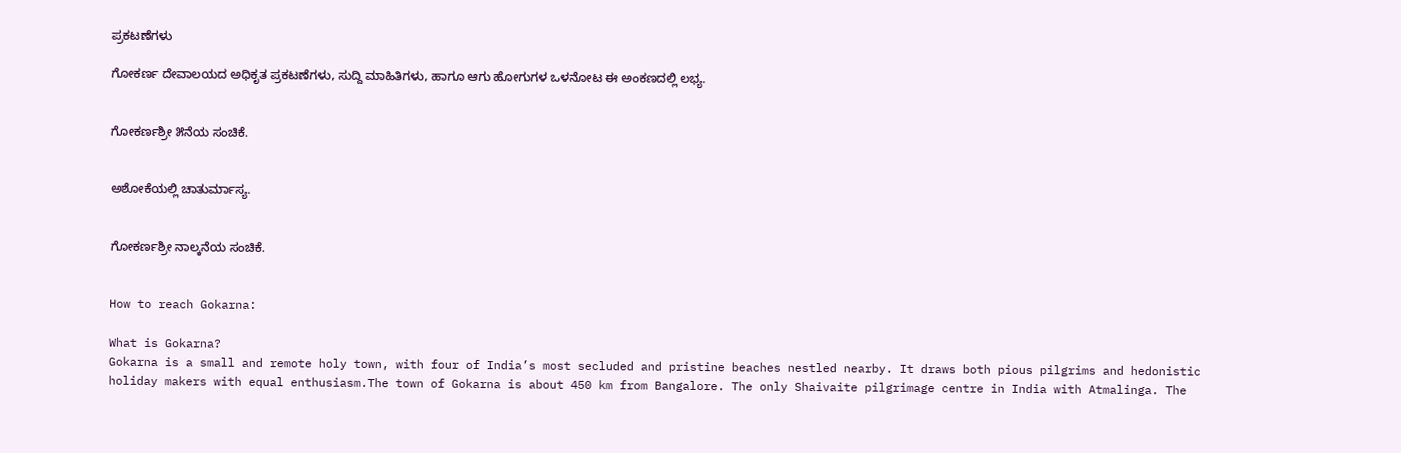ಪ್ರಕಟಣೆಗಳು

ಗೋಕರ್ಣ ದೇವಾಲಯದ ಅಧಿಕೃತ ಪ್ರಕಟಣೆಗಳು, ಸುದ್ದಿ ಮಾಹಿತಿಗಳು, ಹಾಗೂ ಆಗು ಹೋಗುಗಳ ಒಳನೋಟ ಈ ಅಂಕಣದಲ್ಲಿ ಲಭ್ಯ.


ಗೋಕರ್ಣಶ್ರೀ ೫ನೆಯ ಸಂಚಿಕೆ.


ಅಶೋಕೆಯಲ್ಲಿ ಚಾತುರ್ಮಾಸ್ಯ.


ಗೋಕರ್ಣಶ್ರೀ ನಾಲ್ಕನೆಯ ಸಂಚಿಕೆ.


How to reach Gokarna:

What is Gokarna?
Gokarna is a small and remote holy town, with four of India’s most secluded and pristine beaches nestled nearby. It draws both pious pilgrims and hedonistic holiday makers with equal enthusiasm.The town of Gokarna is about 450 km from Bangalore. The only Shaivaite pilgrimage centre in India with Atmalinga. The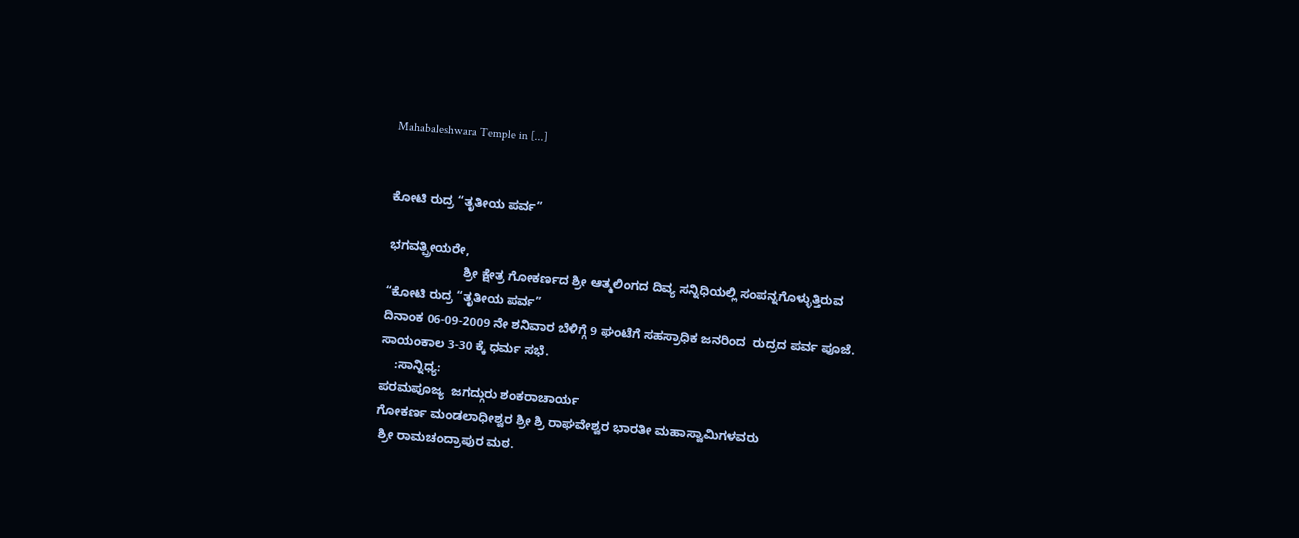Mahabaleshwara Temple in [...]


ಕೋಟಿ ರುದ್ರ “ತೃತೀಯ ಪರ್ವ”

ಭಗವತ್ಪ್ರೀಯರೇ,
                      ಶ್ರೀ ಕ್ಷೇತ್ರ ಗೋಕರ್ಣದ ಶ್ರೀ ಆತ್ಮಲಿಂಗದ ದಿವ್ಯ ಸನ್ನಿಧಿಯಲ್ಲಿ ಸಂಪನ್ನಗೊಳ್ಳುತ್ತಿರುವ
“ಕೋಟಿ ರುದ್ರ “ತೃತೀಯ ಪರ್ವ”
ದಿನಾಂಕ 06-09-2009 ನೇ ಶನಿವಾರ ಬೆಳಿಗ್ಗೆ 9 ಘಂಟೆಗೆ ಸಹಸ್ರಾಧಿಕ ಜನರಿಂದ  ರುದ್ರದ ಪರ್ವ ಪೂಜೆ.
ಸಾಯಂಕಾಲ 3-30 ಕ್ಕೆ ಧರ್ಮ ಸಭೆ.
    :ಸಾನ್ನಿಧ್ಯ:
ಪರಮಪೂಜ್ಯ  ಜಗದ್ಗುರು ಶಂಕರಾಚಾರ್ಯ
ಗೋಕರ್ಣ ಮಂಡಲಾಧೀಶ್ವರ ಶ್ರೀ ಶ್ರಿ ರಾಘವೇಶ್ವರ ಭಾರತೀ ಮಹಾಸ್ವಾಮಿಗಳವರು
 ಶ್ರೀ ರಾಮಚಂದ್ರಾಪುರ ಮಠ.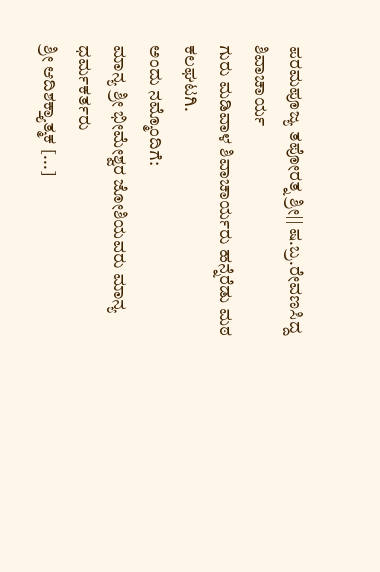ಪರಮಪೂಜ್ಯ ತಪೋರತ್ನ ಶ್ರೀ|| ಷ.ಬ್ರ.ರೇವಣಸಿದ್ದ ಶಿವಾಚಾರ್ಯ
ಗುರು ಮಡಿವಾಳ ಶಿವಾಚಾರ್ಯರು ಹನ್ನೆರೆಡು ಮಠ ಕಲಘಟಗಿ.
ಅಂದು ನಮ್ಮೊಂದಿಗೆ:
ಮಾನ್ಯ ಶ್ರೀ ಭೀಮೇಶ್ವರ ಜೋಶಿಯವರು ಮಾನ್ಯ ಧರ್ಮಕರ್ತರು
ಶ್ರೀ ಆದಿಶಕ್ತ್ಯಾತ್ಮಕ [...]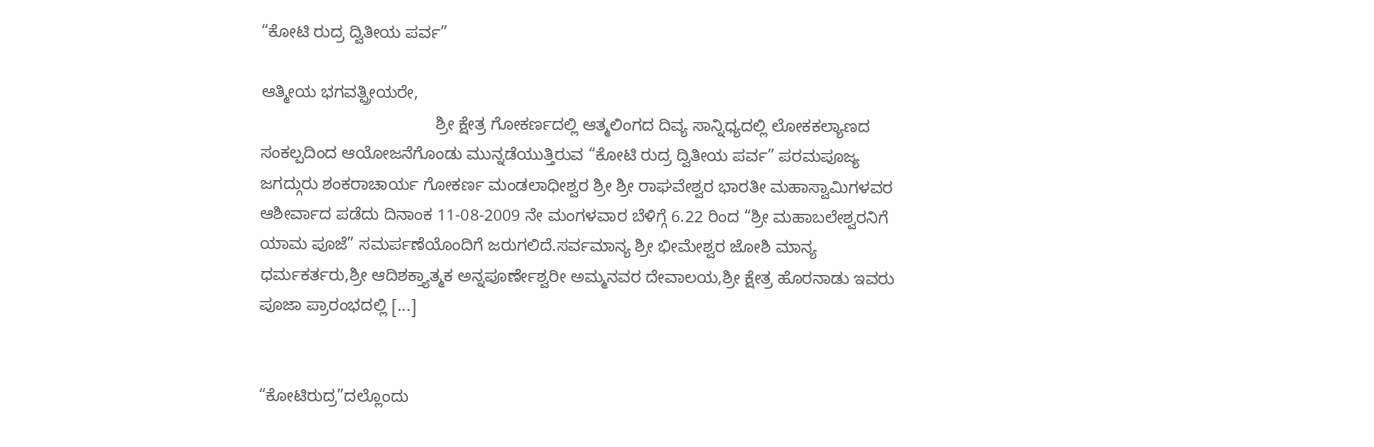“ಕೋಟಿ ರುದ್ರ ದ್ವಿತೀಯ ಪರ್ವ”

ಆತ್ಮೀಯ ಭಗವತ್ಪ್ರೀಯರೇ,
                                      ಶ್ರೀ ಕ್ಷೇತ್ರ ಗೋಕರ್ಣದಲ್ಲಿ ಆತ್ಮಲಿಂಗದ ದಿವ್ಯ ಸಾನ್ನಿಧ್ಯದಲ್ಲಿ ಲೋಕಕಲ್ಯಾಣದ ಸಂಕಲ್ಪದಿಂದ ಆಯೋಜನೆಗೊಂಡು ಮುನ್ನಡೆಯುತ್ತಿರುವ “ಕೋಟಿ ರುದ್ರ ದ್ವಿತೀಯ ಪರ್ವ” ಪರಮಪೂಜ್ಯ ಜಗದ್ಗುರು ಶಂಕರಾಚಾರ್ಯ ಗೋಕರ್ಣ ಮಂಡಲಾಧೀಶ್ವರ ಶ್ರೀ ಶ್ರೀ ರಾಘವೇಶ್ವರ ಭಾರತೀ ಮಹಾಸ್ವಾಮಿಗಳವರ ಆಶೀರ್ವಾದ ಪಡೆದು ದಿನಾಂಕ 11-08-2009 ನೇ ಮಂಗಳವಾರ ಬೆಳಿಗ್ಗೆ 6.22 ರಿಂದ “ಶ್ರೀ ಮಹಾಬಲೇಶ್ವರನಿಗೆ ಯಾಮ ಪೂಜೆ” ಸಮರ್ಪಣೆಯೊಂದಿಗೆ ಜರುಗಲಿದೆ.ಸರ್ವಮಾನ್ಯ ಶ್ರೀ ಭೀಮೇಶ್ವರ ಜೋಶಿ ಮಾನ್ಯ ಧರ್ಮಕರ್ತರು,ಶ್ರೀ ಆದಿಶಕ್ತ್ಯಾತ್ಮಕ ಅನ್ನಪೂರ್ಣೇಶ್ವರೀ ಅಮ್ಮನವರ ದೇವಾಲಯ,ಶ್ರೀ ಕ್ಷೇತ್ರ ಹೊರನಾಡು ಇವರು ಪೂಜಾ ಪ್ರಾರಂಭದಲ್ಲಿ [...]


“ಕೋಟಿರುದ್ರ”ದಲ್ಲೊಂದು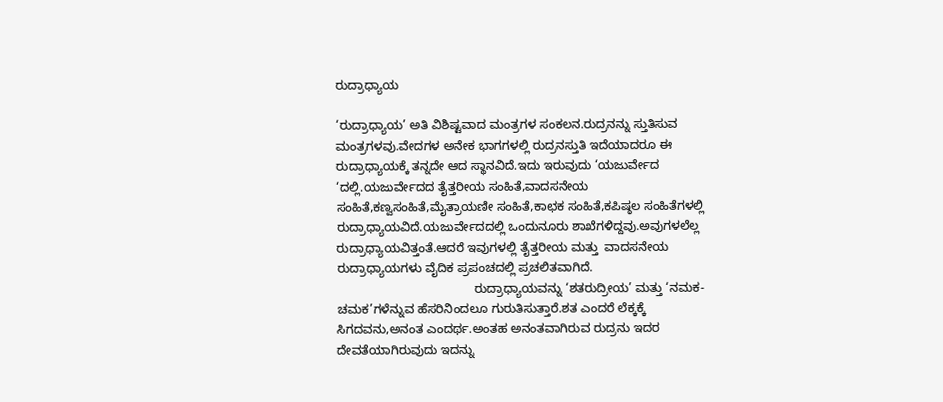ರುದ್ರಾಧ್ಯಾಯ

‘ರುದ್ರಾಧ್ಯಾಯ’ ಅತಿ ವಿಶಿಷ್ಟವಾದ ಮಂತ್ರಗಳ ಸಂಕಲನ.ರುದ್ರನನ್ನು ಸ್ತುತಿಸುವ ಮಂತ್ರಗಳವು.ವೇದಗಳ ಅನೇಕ ಭಾಗಗಳಲ್ಲಿ ರುದ್ರನಸ್ತುತಿ ಇದೆಯಾದರೂ ಈ  ರುದ್ರಾಧ್ಯಾಯಕ್ಕೆ ತನ್ನದೇ ಆದ ಸ್ಥಾನವಿದೆ.ಇದು ಇರುವುದು ‘ಯಜುರ್ವೇದ ‘ದಲ್ಲಿ.ಯಜುರ್ವೇದದ ತೈತ್ತರೀಯ ಸಂಹಿತೆ,ವಾದಸನೇಯ ಸಂಹಿತೆ,ಕಣ್ವಸಂಹಿತೆ,ಮೈತ್ರಾಯಣೀ ಸಂಹಿತೆ,ಕಾಛಕ ಸಂಹಿತೆ,ಕಪಿಷ್ಠಲ ಸಂಹಿತೆಗಳಲ್ಲಿ  ರುದ್ರಾಧ್ಯಾಯವಿದೆ.ಯಜುರ್ವೇದದಲ್ಲಿ ಒಂದುನೂರು ಶಾಖೆಗಳಿದ್ದವು.ಅವುಗಳಲೆಲ್ಲ ರುದ್ರಾಧ್ಯಾಯವಿತ್ತಂತೆ.ಆದರೆ ಇವುಗಳಲ್ಲಿ ತೈತ್ತರೀಯ ಮತ್ತು  ವಾದಸನೇಯ ರುದ್ರಾಧ್ಯಾಯಗಳು ವೈದಿಕ ಪ್ರಪಂಚದಲ್ಲಿ ಪ್ರಚಲಿತವಾಗಿದೆ.
                                        ರುದ್ರಾಧ್ಯಾಯವನ್ನು ‘ಶತರುದ್ರೀಯ’ ಮತ್ತು ‘ನಮಕ-ಚಮಕ’ಗಳೆನ್ನುವ ಹೆಸರಿನಿಂದಲೂ ಗುರುತಿಸುತ್ತಾರೆ.ಶತ ಎಂದರೆ ಲೆಕ್ಕಕ್ಕೆ ಸಿಗದವನು,ಅನಂತ ಎಂದರ್ಥ.ಅಂತಹ ಅನಂತವಾಗಿರುವ ರುದ್ರನು ಇದರ ದೇವತೆಯಾಗಿರುವುದು ಇದನ್ನು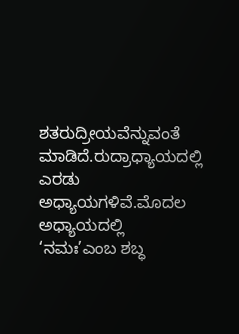ಶತರುದ್ರೀಯವೆನ್ನುವಂತೆ ಮಾಡಿದೆ.ರುದ್ರಾಧ್ಯಾಯದಲ್ಲಿ ಎರಡು ಅಧ್ಯಾಯಗಳಿವೆ.ಮೊದಲ ಅಧ್ಯಾಯದಲ್ಲಿ ‘ನಮಃ’ಎಂಬ ಶಬ್ಧ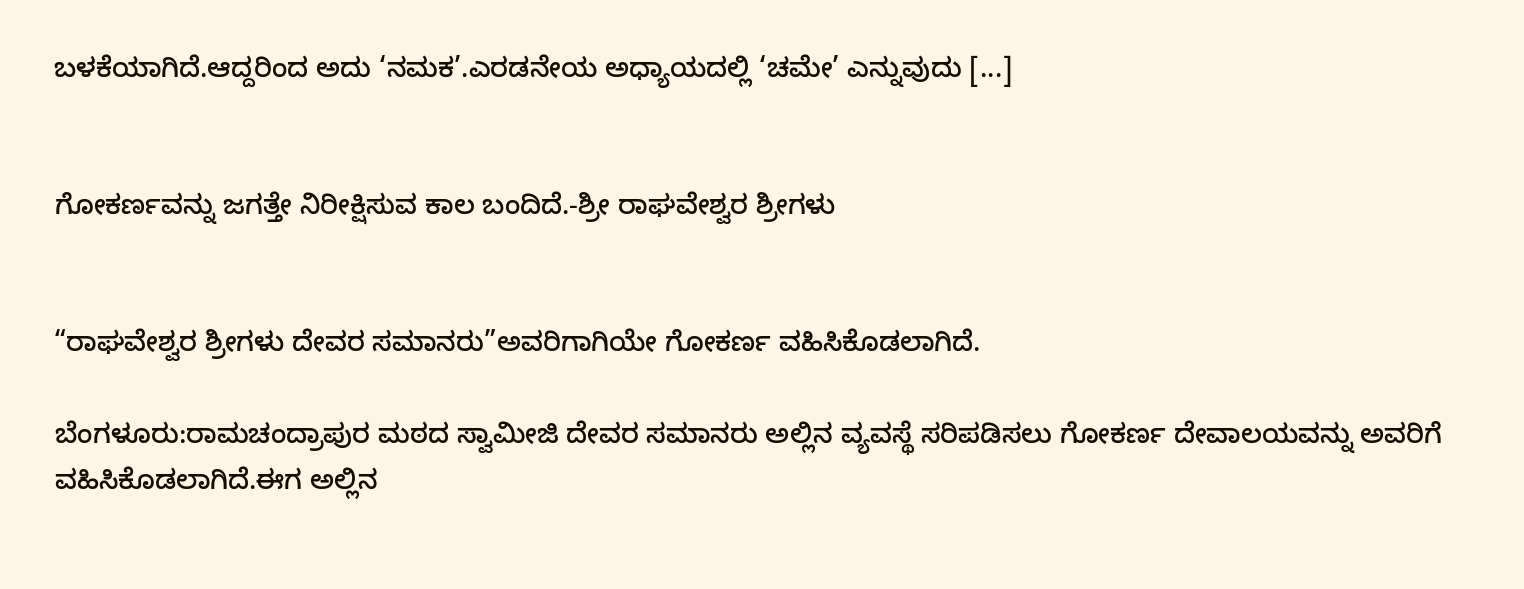ಬಳಕೆಯಾಗಿದೆ.ಆದ್ದರಿಂದ ಅದು ‘ನಮಕ’.ಎರಡನೇಯ ಅಧ್ಯಾಯದಲ್ಲಿ ‘ಚಮೇ’ ಎನ್ನುವುದು [...]


ಗೋಕರ್ಣವನ್ನು ಜಗತ್ತೇ ನಿರೀಕ್ಷಿಸುವ ಕಾಲ ಬಂದಿದೆ.-ಶ್ರೀ ರಾಘವೇಶ್ವರ ಶ್ರೀಗಳು


“ರಾಘವೇಶ್ವರ ಶ್ರೀಗಳು ದೇವರ ಸಮಾನರು”ಅವರಿಗಾಗಿಯೇ ಗೋಕರ್ಣ ವಹಿಸಿಕೊಡಲಾಗಿದೆ.

ಬೆಂಗಳೂರು:ರಾಮಚಂದ್ರಾಪುರ ಮಠದ ಸ್ವಾಮೀಜಿ ದೇವರ ಸಮಾನರು ಅಲ್ಲಿನ ವ್ಯವಸ್ಥೆ ಸರಿಪಡಿಸಲು ಗೋಕರ್ಣ ದೇವಾಲಯವನ್ನು ಅವರಿಗೆ ವಹಿಸಿಕೊಡಲಾಗಿದೆ.ಈಗ ಅಲ್ಲಿನ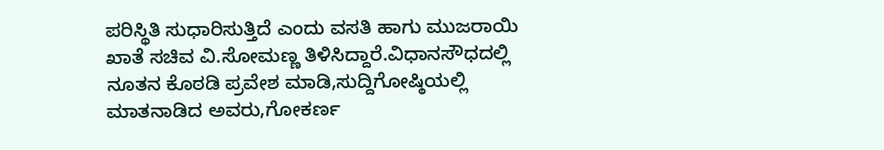ಪರಿಸ್ಥಿತಿ ಸುಧಾರಿಸುತ್ತಿದೆ ಎಂದು ವಸತಿ ಹಾಗು ಮುಜರಾಯಿ ಖಾತೆ ಸಚಿವ ವಿ.ಸೋಮಣ್ಣ ತಿಳಿಸಿದ್ದಾರೆ.ವಿಧಾನಸೌಧದಲ್ಲಿ ನೂತನ ಕೊಠಡಿ ಪ್ರವೇಶ ಮಾಡಿ,ಸುದ್ದಿಗೋಷ್ಠಿಯಲ್ಲಿ ಮಾತನಾಡಿದ ಅವರು,ಗೋಕರ್ಣ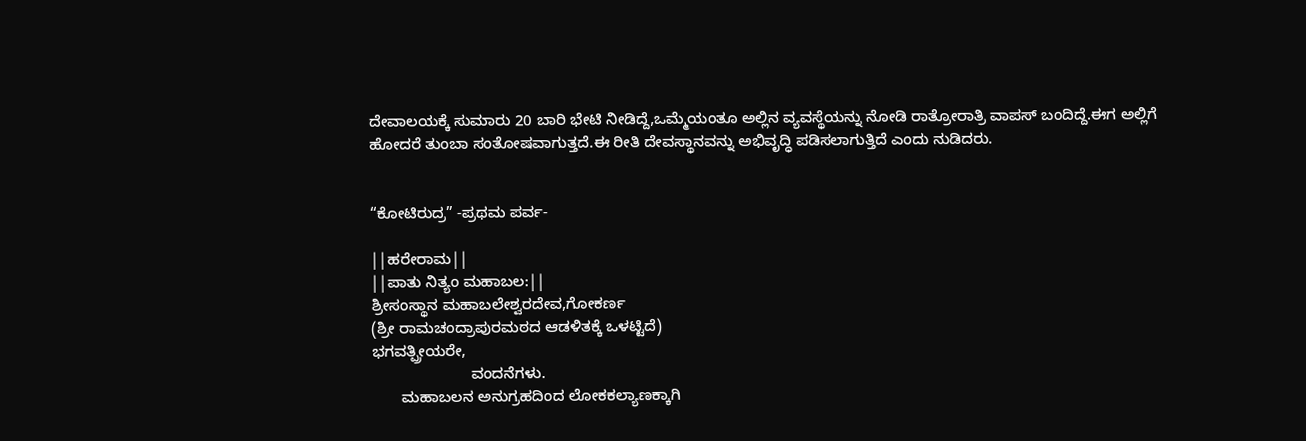ದೇವಾಲಯಕ್ಕೆ ಸುಮಾರು 20 ಬಾರಿ ಭೇಟಿ ನೀಡಿದ್ದೆ,ಒಮ್ಮೆಯಂತೂ ಅಲ್ಲಿನ ವ್ಯವಸ್ಥೆಯನ್ನು ನೋಡಿ ರಾತ್ರೋರಾತ್ರಿ ವಾಪಸ್ ಬಂದಿದ್ದೆ.ಈಗ ಅಲ್ಲಿಗೆ ಹೋದರೆ ತುಂಬಾ ಸಂತೋಷವಾಗುತ್ತದೆ.ಈ ರೀತಿ ದೇವಸ್ಥಾನವನ್ನು ಅಭಿವೃದ್ಧಿ ಪಡಿಸಲಾಗುತ್ತಿದೆ ಎಂದು ನುಡಿದರು.


“ಕೋಟಿರುದ್ರ” -ಪ್ರಥಮ ಪರ್ವ-

||ಹರೇರಾಮ||
||ಪಾತು ನಿತ್ಯಂ ಮಹಾಬಲ:||
ಶ್ರೀಸಂಸ್ಥಾನ ಮಹಾಬಲೇಶ್ವರದೇವ,ಗೋಕರ್ಣ
(ಶ್ರೀ ರಾಮಚಂದ್ರಾಪುರಮಠದ ಆಡಳಿತಕ್ಕೆ ಒಳಟ್ಟಿದೆ)
ಭಗವತ್ಪ್ರೀಯರೇ,
                       ವಂದನೆಗಳು.
       ಮಹಾಬಲನ ಅನುಗ್ರಹದಿಂದ ಲೋಕಕಲ್ಯಾಣಕ್ಕಾಗಿ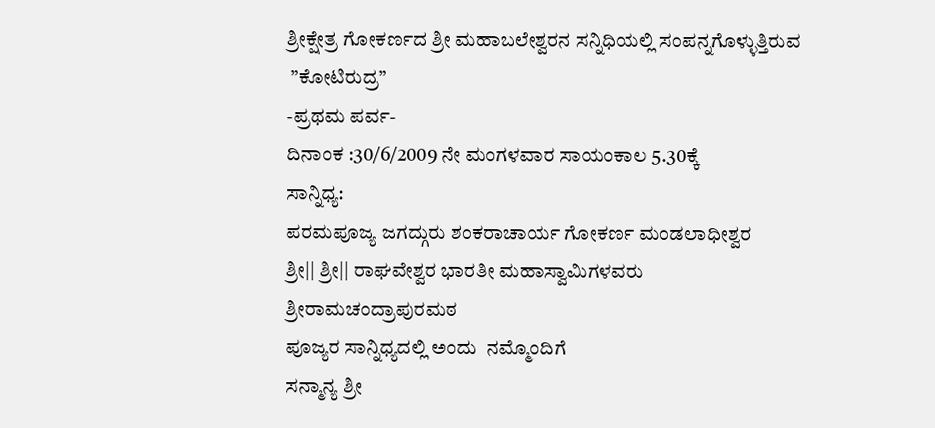ಶ್ರೀಕ್ಷೇತ್ರ ಗೋಕರ್ಣದ ಶ್ರೀ ಮಹಾಬಲೇಶ್ವರನ ಸನ್ನಿಧಿಯಲ್ಲಿ ಸಂಪನ್ನಗೊಳ್ಳುತ್ತಿರುವ
 ”ಕೋಟಿರುದ್ರ”
-ಪ್ರಥಮ ಪರ್ವ-
ದಿನಾಂಕ :30/6/2009 ನೇ ಮಂಗಳವಾರ ಸಾಯಂಕಾಲ 5.30ಕ್ಕೆ
ಸಾನ್ನಿಧ್ಯ:
ಪರಮಪೂಜ್ಯ ಜಗದ್ಗುರು ಶಂಕರಾಚಾರ್ಯ ಗೋಕರ್ಣ ಮಂಡಲಾಧೀಶ್ವರ
ಶ್ರೀ|| ಶ್ರೀ|| ರಾಘವೇಶ್ವರ ಭಾರತೀ ಮಹಾಸ್ವಾಮಿಗಳವರು
ಶ್ರೀರಾಮಚಂದ್ರಾಪುರಮಠ
ಪೂಜ್ಯರ ಸಾನ್ನಿಧ್ಯದಲ್ಲಿ ಅಂದು  ನಮ್ಮೊಂದಿಗೆ
ಸನ್ಮಾನ್ಯ ಶ್ರೀ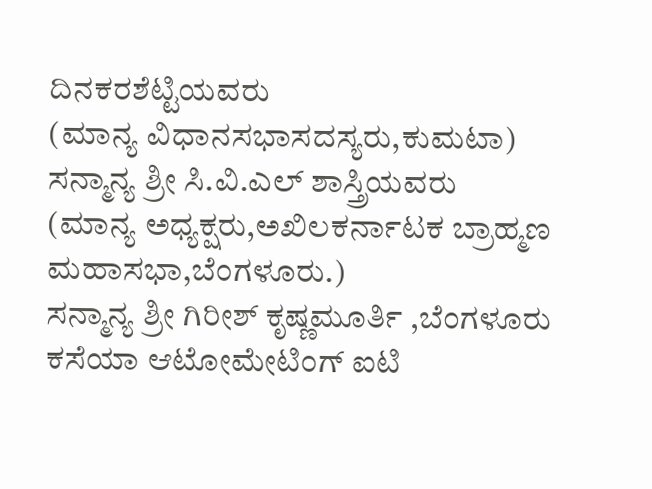ದಿನಕರಶೆಟ್ಟಿಯವರು
(ಮಾನ್ಯ ವಿಧಾನಸಭಾಸದಸ್ಯರು,ಕುಮಟಾ)
ಸನ್ಮಾನ್ಯ ಶ್ರೀ ಸಿ.ವಿ.ಎಲ್ ಶಾಸ್ತ್ರಿಯವರು
(ಮಾನ್ಯ ಅಧ್ಯಕ್ಷರು,ಅಖಿಲಕರ್ನಾಟಕ ಬ್ರಾಹ್ಮಣ ಮಹಾಸಭಾ,ಬೆಂಗಳೂರು.)
ಸನ್ಮಾನ್ಯ ಶ್ರೀ ಗಿರೀಶ್ ಕೃಷ್ಣಮೂರ್ತಿ ,ಬೆಂಗಳೂರು
ಕಸೆಯಾ ಆಟೋಮೇಟಿಂಗ್ ಐಟಿ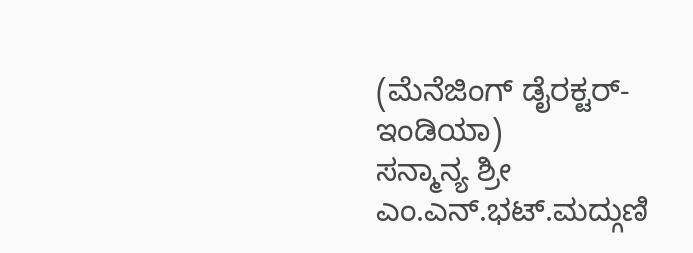(ಮೆನೆಜಿಂಗ್ ಡೈರಕ್ಟರ್-ಇಂಡಿಯಾ)
ಸನ್ಮಾನ್ಯ ಶ್ರೀ ಎಂ.ಎನ್.ಭಟ್.ಮದ್ಗುಣಿ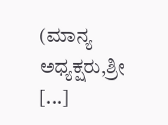(ಮಾನ್ಯ ಅಧ್ಯಕ್ಷರು,ಶ್ರೀ [...]